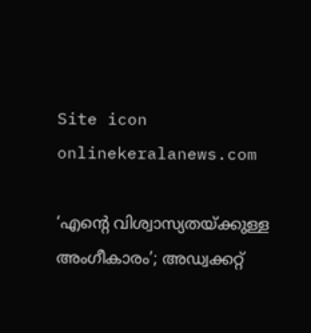Site icon onlinekeralanews.com

‘എന്റെ വിശ്വാസ്യതയ്ക്കുള്ള അംഗീകാരം’; അഡ്വക്കറ്റ്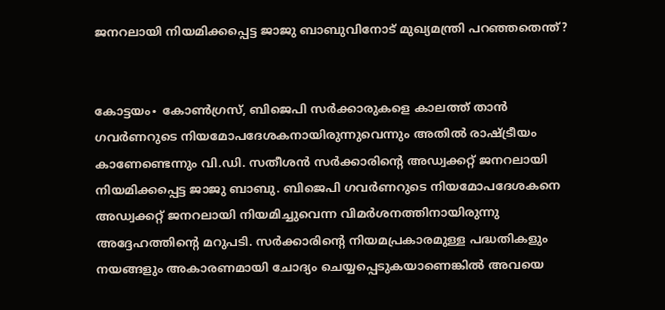ജനറലായി നിയമിക്കപ്പെട്ട ജാജു ബാബുവിനോട് മുഖ്യമന്ത്രി പറഞ്ഞതെന്ത്?


കോട്ടയം∙ കോൺഗ്രസ്, ബിജെപി സർക്കാരുകളെ കാലത്ത് താൻ ഗവർണറുടെ നിയമോപദേശകനായിരുന്നുവെന്നും അതിൽ രാഷ്ട്രീയം കാണേണ്ടെന്നും വി.ഡി. സതീശൻ സർക്കാരിന്റെ അഡ്വക്കറ്റ് ജനറലായി നിയമിക്കപ്പെട്ട ജാജു ബാബു. ബിജെപി ഗവർണറുടെ നിയമോപദേശകനെ അഡ്വക്കറ്റ് ജനറലായി നിയമിച്ചുവെന്ന വിമർശനത്തിനായിരുന്നു അദ്ദേഹത്തിന്റെ മറുപടി. സർക്കാരിന്റെ നിയമപ്രകാരമുള്ള പദ്ധതികളും നയങ്ങളും അകാരണമായി ചോദ്യം ചെയ്യപ്പെടുകയാണെങ്കിൽ അവയെ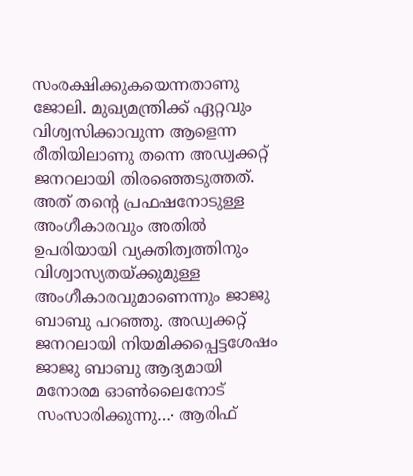സംരക്ഷിക്കുകയെന്നതാണു ജോലി. മുഖ്യമന്ത്രിക്ക് ഏറ്റവും വിശ്വസിക്കാവുന്ന ആളെന്ന രീതിയിലാണു തന്നെ അഡ്വക്കറ്റ് ജനറലായി തിരഞ്ഞെടുത്തത്. അത് തന്റെ പ്രഫഷനോടുള്ള അംഗീകാരവും അതിൽ ഉപരിയായി വ്യക്തിത്വത്തിനും വിശ്വാസ്യതയ്ക്കുമുള്ള അംഗീകാരവുമാണെന്നും ജാജു ബാബു പറ‍ഞ്ഞു. അഡ്വക്കറ്റ് ജനറലായി നിയമിക്കപ്പെട്ടശേഷം ജാജു ബാബു ആദ്യമായി മനോരമ ഓൺലൈനോട് സംസാരിക്കുന്നു…∙ ആരിഫ്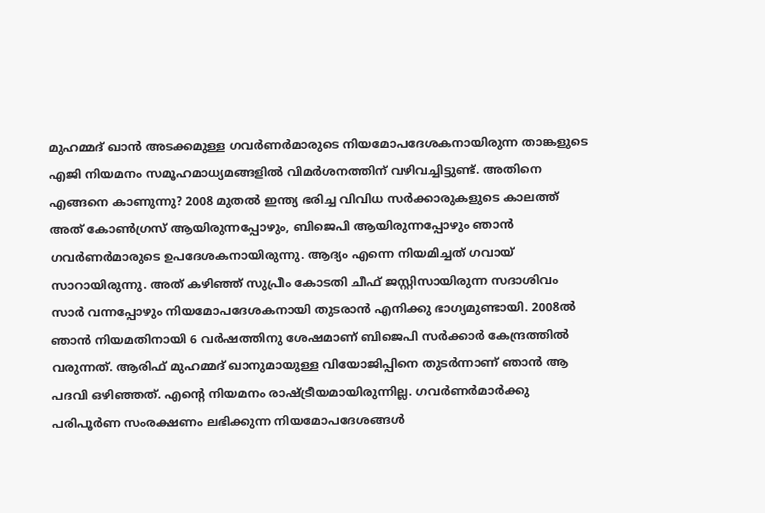മുഹമ്മദ് ഖാൻ അടക്കമുള്ള ഗവർണർമാരുടെ നിയമോപദേശകനായിരുന്ന താങ്കളുടെ എജി നിയമനം സമൂഹമാധ്യമങ്ങളിൽ വിമർശനത്തിന് വഴിവച്ചിട്ടുണ്ട്. അതിനെ എങ്ങനെ കാണുന്നു? 2008 മുതൽ ഇന്ത്യ ഭരിച്ച വിവിധ സർക്കാരുകളുടെ കാലത്ത് അത് കോൺഗ്രസ് ആയിരുന്നപ്പോഴും, ബിജെപി ആയിരുന്നപ്പോഴും ഞാൻ ഗവർണർമാരുടെ ഉപദേശകനായിരുന്നു. ആദ്യം എന്നെ നിയമിച്ചത് ഗവായ് സാറായിരുന്നു. അത് കഴിഞ്ഞ് സുപ്രീം കോടതി ചീഫ് ജസ്റ്റിസായിരുന്ന സദാശിവം സാർ വന്നപ്പോഴും നിയമോപദേശകനായി തുടരാൻ എനിക്കു ഭാഗ്യമുണ്ടായി. 2008ൽ ഞാൻ നിയമതിനായി 6 വർഷത്തിനു ശേഷമാണ് ബിജെപി സർക്കാർ കേന്ദ്രത്തിൽ വരുന്നത്. ആരിഫ് മുഹമ്മദ് ഖാനുമായുള്ള വിയോജിപ്പിനെ തുടർന്നാണ് ഞാൻ ആ പദവി ഒഴിഞ്ഞത്. എന്റെ നിയമനം രാഷ്ട്രീയമായിരുന്നില്ല. ഗവർണർമാർക്കു പരിപൂർണ സംരക്ഷണം ലഭിക്കുന്ന നിയമോപദേശങ്ങൾ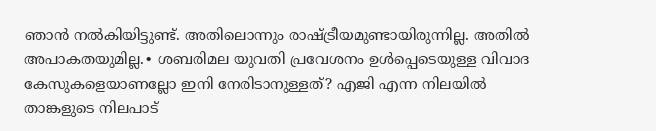ഞാൻ നൽകിയിട്ടുണ്ട്. അതിലൊന്നും രാഷ്ട്രീയമുണ്ടായിരുന്നില്ല. അതിൽ അപാകതയുമില്ല.∙ ശബരിമല യുവതി പ്രവേശനം ഉൾപ്പെടെയുള്ള വിവാദ കേസുകളെയാണല്ലോ ഇനി നേരിടാനുള്ളത്? എജി എന്ന നിലയിൽ താങ്കളുടെ നിലപാട്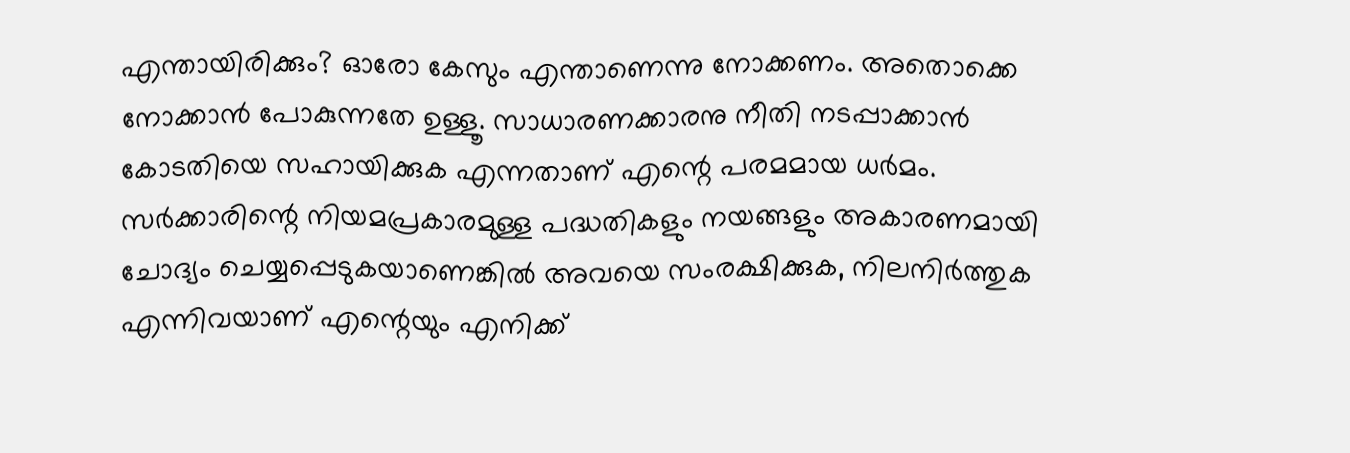എന്തായിരിക്കും? ഓരോ കേസും എന്താണെന്നു നോക്കണം. അതൊക്കെ നോക്കാൻ പോകുന്നതേ ഉള്ളൂ. സാധാരണക്കാരനു നീതി നടപ്പാക്കാൻ കോടതിയെ സഹായിക്കുക എന്നതാണ് എന്റെ പരമമായ ധർമം. സർക്കാരിന്റെ നിയമപ്രകാരമുള്ള പദ്ധതികളും നയങ്ങളും അകാരണമായി ചോദ്യം ചെയ്യപ്പെടുകയാണെങ്കിൽ അവയെ സംരക്ഷിക്കുക, നിലനിർത്തുക എന്നിവയാണ് എന്റെയും എനിക്ക്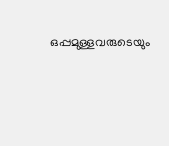ഒപ്പമുള്ളവരുടെയും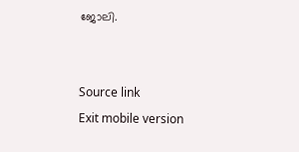ജോലി.


Source link
Exit mobile version